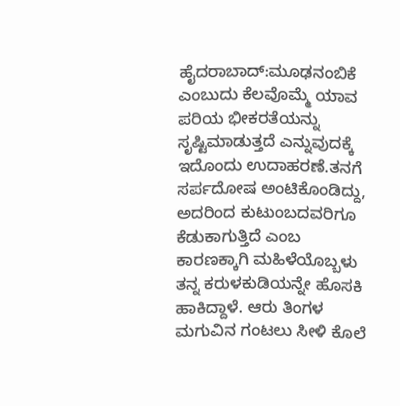ಹೈದರಾಬಾದ್:ಮೂಢನಂಬಿಕೆ ಎಂಬುದು ಕೆಲವೊಮ್ಮೆ ಯಾವ ಪರಿಯ ಭೀಕರತೆಯನ್ನು ಸೃಷ್ಟಿಮಾಡುತ್ತದೆ ಎನ್ನುವುದಕ್ಕೆ ಇದೊಂದು ಉದಾಹರಣೆ.ತನಗೆ ಸರ್ಪದೋಷ ಅಂಟಿಕೊಂಡಿದ್ದು, ಅದರಿಂದ ಕುಟುಂಬದವರಿಗೂ ಕೆಡುಕಾಗುತ್ತಿದೆ ಎಂಬ ಕಾರಣಕ್ಕಾಗಿ ಮಹಿಳೆಯೊಬ್ಬಳು ತನ್ನ ಕರುಳಕುಡಿಯನ್ನೇ ಹೊಸಕಿ ಹಾಕಿದ್ದಾಳೆ. ಆರು ತಿಂಗಳ ಮಗುವಿನ ಗಂಟಲು ಸೀಳಿ ಕೊಲೆ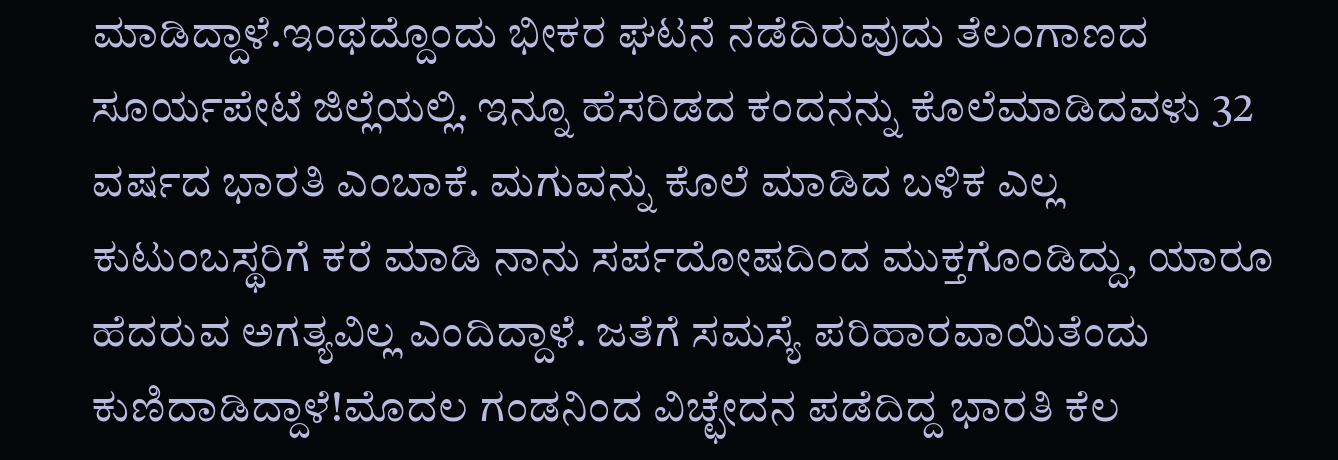ಮಾಡಿದ್ದಾಳೆ.ಇಂಥದ್ದೊಂದು ಭೀಕರ ಘಟನೆ ನಡೆದಿರುವುದು ತೆಲಂಗಾಣದ ಸೂರ್ಯಪೇಟೆ ಜಿಲ್ಲೆಯಲ್ಲಿ. ಇನ್ನೂ ಹೆಸರಿಡದ ಕಂದನನ್ನು ಕೊಲೆಮಾಡಿದವಳು 32 ವರ್ಷದ ಭಾರತಿ ಎಂಬಾಕೆ. ಮಗುವನ್ನು ಕೊಲೆ ಮಾಡಿದ ಬಳಿಕ ಎಲ್ಲ ಕುಟುಂಬಸ್ಥರಿಗೆ ಕರೆ ಮಾಡಿ ನಾನು ಸರ್ಪದೋಷದಿಂದ ಮುಕ್ತಗೊಂಡಿದ್ದು, ಯಾರೂ ಹೆದರುವ ಅಗತ್ಯವಿಲ್ಲ ಎಂದಿದ್ದಾಳೆ. ಜತೆಗೆ ಸಮಸ್ಯೆ ಪರಿಹಾರವಾಯಿತೆಂದು ಕುಣಿದಾಡಿದ್ದಾಳೆ!ಮೊದಲ ಗಂಡನಿಂದ ವಿಚ್ಛೇದನ ಪಡೆದಿದ್ದ ಭಾರತಿ ಕೆಲ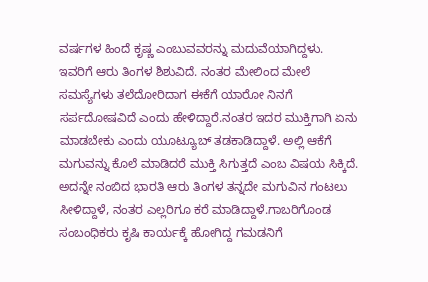ವರ್ಷಗಳ ಹಿಂದೆ ಕೃಷ್ಣ ಎಂಬುವವರನ್ನು ಮದುವೆಯಾಗಿದ್ದಳು. ಇವರಿಗೆ ಆರು ತಿಂಗಳ ಶಿಶುವಿದೆ. ನಂತರ ಮೇಲಿಂದ ಮೇಲೆ ಸಮಸ್ಯೆಗಳು ತಲೆದೋರಿದಾಗ ಈಕೆಗೆ ಯಾರೋ ನಿನಗೆ ಸರ್ಪದೋಷವಿದೆ ಎಂದು ಹೇಳಿದ್ದಾರೆ.ನಂತರ ಇದರ ಮುಕ್ತಿಗಾಗಿ ಏನು ಮಾಡಬೇಕು ಎಂದು ಯೂಟ್ಯೂಬ್ ತಡಕಾಡಿದ್ದಾಳೆ. ಅಲ್ಲಿ ಆಕೆಗೆ ಮಗುವನ್ನು ಕೊಲೆ ಮಾಡಿದರೆ ಮುಕ್ತಿ ಸಿಗುತ್ತದೆ ಎಂಬ ವಿಷಯ ಸಿಕ್ಕಿದೆ. ಅದನ್ನೇ ನಂಬಿದ ಭಾರತಿ ಆರು ತಿಂಗಳ ತನ್ನದೇ ಮಗುವಿನ ಗಂಟಲು ಸೀಳಿದ್ದಾಳೆ, ನಂತರ ಎಲ್ಲರಿಗೂ ಕರೆ ಮಾಡಿದ್ದಾಳೆ.ಗಾಬರಿಗೊಂಡ ಸಂಬಂಧಿಕರು ಕೃಷಿ ಕಾರ್ಯಕ್ಕೆ ಹೋಗಿದ್ದ ಗಮಡನಿಗೆ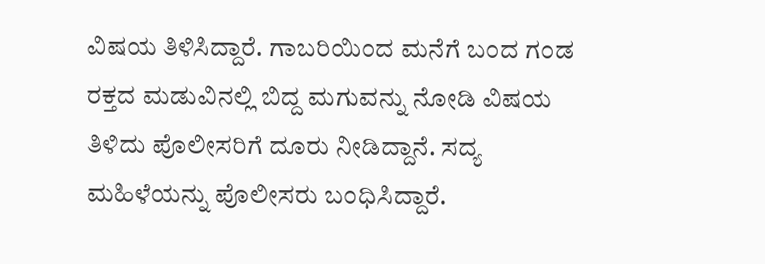ವಿಷಯ ತಿಳಿಸಿದ್ದಾರೆ. ಗಾಬರಿಯಿಂದ ಮನೆಗೆ ಬಂದ ಗಂಡ ರಕ್ತದ ಮಡುವಿನಲ್ಲಿ ಬಿದ್ದ ಮಗುವನ್ನು ನೋಡಿ ವಿಷಯ ತಿಳಿದು ಪೊಲೀಸರಿಗೆ ದೂರು ನೀಡಿದ್ದಾನೆ. ಸದ್ಯ ಮಹಿಳೆಯನ್ನು ಪೊಲೀಸರು ಬಂಧಿಸಿದ್ದಾರೆ.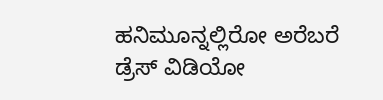ಹನಿಮೂನ್ನಲ್ಲಿರೋ ಅರೆಬರೆ ಡ್ರೆಸ್ ವಿಡಿಯೋ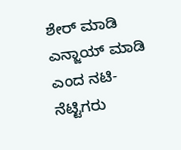ಶೇರ್ ಮಾಡಿ ಎನ್ಜಾಯ್ ಮಾಡಿ ಎಂದ ನಟಿ- ನೆಟ್ಟಿಗರು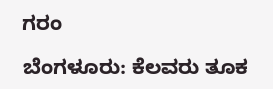ಗರಂ

ಬೆಂಗಳೂರು: ಕೆಲವರು ತೂಕ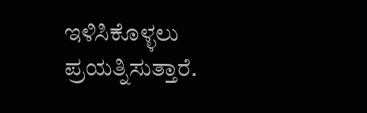ಇಳಿಸಿಕೊಳ್ಳಲು ಪ್ರಯತ್ನಿಸುತ್ತಾರೆ.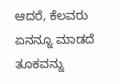ಆದರೆ, ಕೆಲವರು ಏನನ್ನೂ ಮಾಡದೆ ತೂಕವನ್ನು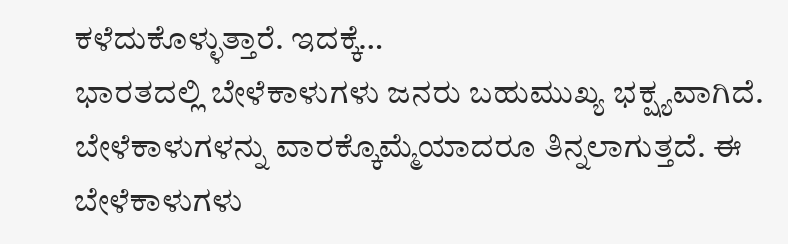ಕಳೆದುಕೊಳ್ಳುತ್ತಾರೆ. ಇದಕ್ಕೆ…
ಭಾರತದಲ್ಲಿ ಬೇಳೆಕಾಳುಗಳು ಜನರು ಬಹುಮುಖ್ಯ ಭಕ್ಷ್ಯವಾಗಿದೆ. ಬೇಳೆಕಾಳುಗಳನ್ನು ವಾರಕ್ಕೊಮ್ಮೆಯಾದರೂ ತಿನ್ನಲಾಗುತ್ತದೆ. ಈ ಬೇಳೆಕಾಳುಗಳು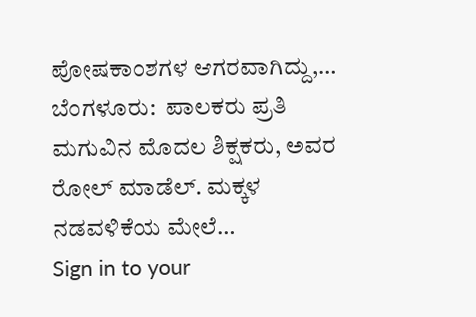ಪೋಷಕಾಂಶಗಳ ಆಗರವಾಗಿದ್ದು,…
ಬೆಂಗಳೂರು:  ಪಾಲಕರು ಪ್ರತಿ ಮಗುವಿನ ಮೊದಲ ಶಿಕ್ಷಕರು, ಅವರ ರೋಲ್ ಮಾಡೆಲ್. ಮಕ್ಕಳ ನಡವಳಿಕೆಯ ಮೇಲೆ…
Sign in to your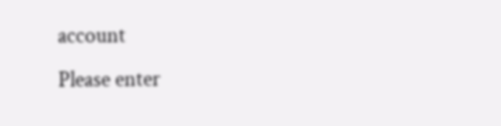account
Please enter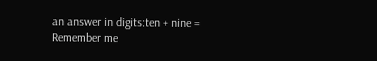an answer in digits:ten + nine =
Remember me